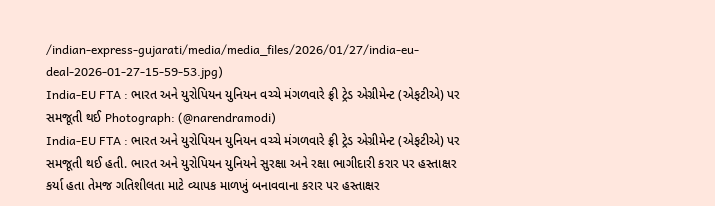/indian-express-gujarati/media/media_files/2026/01/27/india-eu-deal-2026-01-27-15-59-53.jpg)
India-EU FTA : ભારત અને યુરોપિયન યુનિયન વચ્ચે મંગળવારે ફ્રી ટ્રેડ એગ્રીમેન્ટ (એફટીએ) પર સમજૂતી થઈ Photograph: (@narendramodi)
India-EU FTA : ભારત અને યુરોપિયન યુનિયન વચ્ચે મંગળવારે ફ્રી ટ્રેડ એગ્રીમેન્ટ (એફટીએ) પર સમજૂતી થઈ હતી. ભારત અને યુરોપિયન યુનિયને સુરક્ષા અને રક્ષા ભાગીદારી કરાર પર હસ્તાક્ષર કર્યા હતા તેમજ ગતિશીલતા માટે વ્યાપક માળખું બનાવવાના કરાર પર હસ્તાક્ષર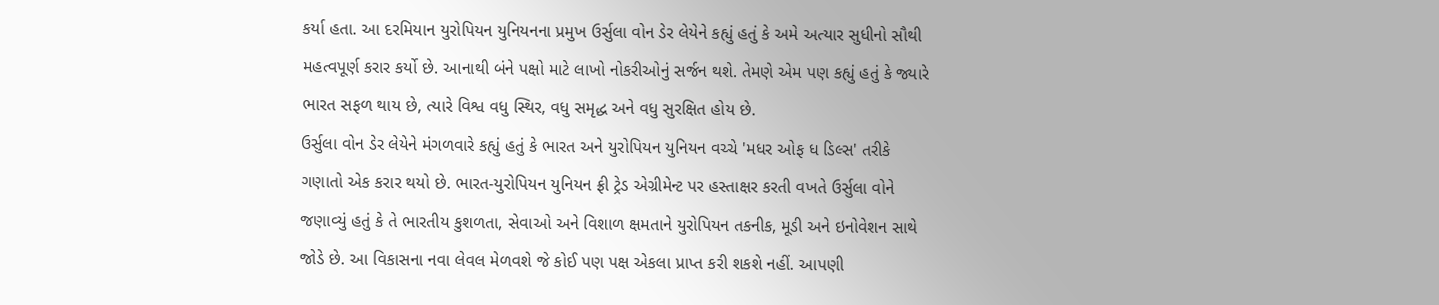કર્યા હતા. આ દરમિયાન યુરોપિયન યુનિયનના પ્રમુખ ઉર્સુલા વોન ડેર લેયેને કહ્યું હતું કે અમે અત્યાર સુધીનો સૌથી મહત્વપૂર્ણ કરાર કર્યો છે. આનાથી બંને પક્ષો માટે લાખો નોકરીઓનું સર્જન થશે. તેમણે એમ પણ કહ્યું હતું કે જ્યારે ભારત સફળ થાય છે, ત્યારે વિશ્વ વધુ સ્થિર, વધુ સમૃદ્ધ અને વધુ સુરક્ષિત હોય છે.
ઉર્સુલા વોન ડેર લેયેને મંગળવારે કહ્યું હતું કે ભારત અને યુરોપિયન યુનિયન વચ્ચે 'મધર ઓફ ધ ડિલ્સ' તરીકે ગણાતો એક કરાર થયો છે. ભારત-યુરોપિયન યુનિયન ફ્રી ટ્રેડ એગ્રીમેન્ટ પર હસ્તાક્ષર કરતી વખતે ઉર્સુલા વોને જણાવ્યું હતું કે તે ભારતીય કુશળતા, સેવાઓ અને વિશાળ ક્ષમતાને યુરોપિયન તકનીક, મૂડી અને ઇનોવેશન સાથે જોડે છે. આ વિકાસના નવા લેવલ મેળવશે જે કોઈ પણ પક્ષ એકલા પ્રાપ્ત કરી શકશે નહીં. આપણી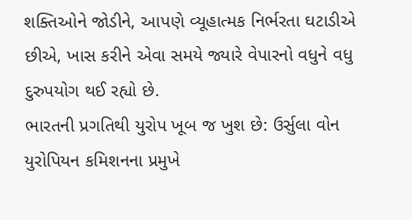શક્તિઓને જોડીને, આપણે વ્યૂહાત્મક નિર્ભરતા ઘટાડીએ છીએ, ખાસ કરીને એવા સમયે જ્યારે વેપારનો વધુને વધુ દુરુપયોગ થઈ રહ્યો છે.
ભારતની પ્રગતિથી યુરોપ ખૂબ જ ખુશ છે: ઉર્સુલા વોન
યુરોપિયન કમિશનના પ્રમુખે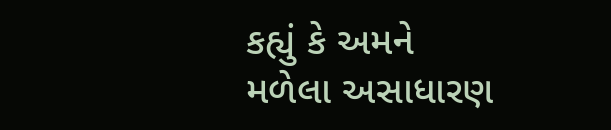કહ્યું કે અમને મળેલા અસાધારણ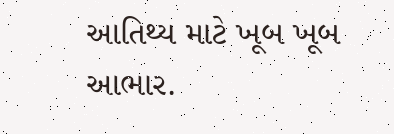આતિથ્ય માટે ખૂબ ખૂબ આભાર.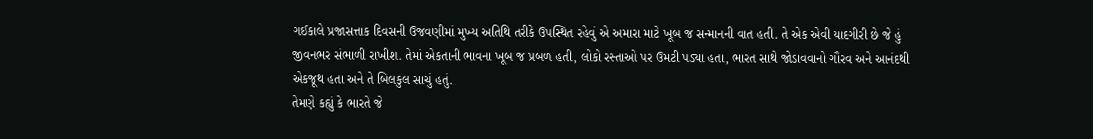ગઈકાલે પ્રજાસત્તાક દિવસની ઉજવણીમાં મુખ્ય અતિથિ તરીકે ઉપસ્થિત રહેવું એ અમારા માટે ખૂબ જ સન્માનની વાત હતી. તે એક એવી યાદગીરી છે જે હું જીવનભર સંભાળી રાખીશ. તેમાં એકતાની ભાવના ખૂબ જ પ્રબળ હતી, લોકો રસ્તાઓ પર ઉમટી પડ્યા હતા, ભારત સાથે જોડાવવાનો ગૌરવ અને આનંદથી એકજૂથ હતા અને તે બિલકુલ સાચું હતું.
તેમણે કહ્યું કે ભારતે જે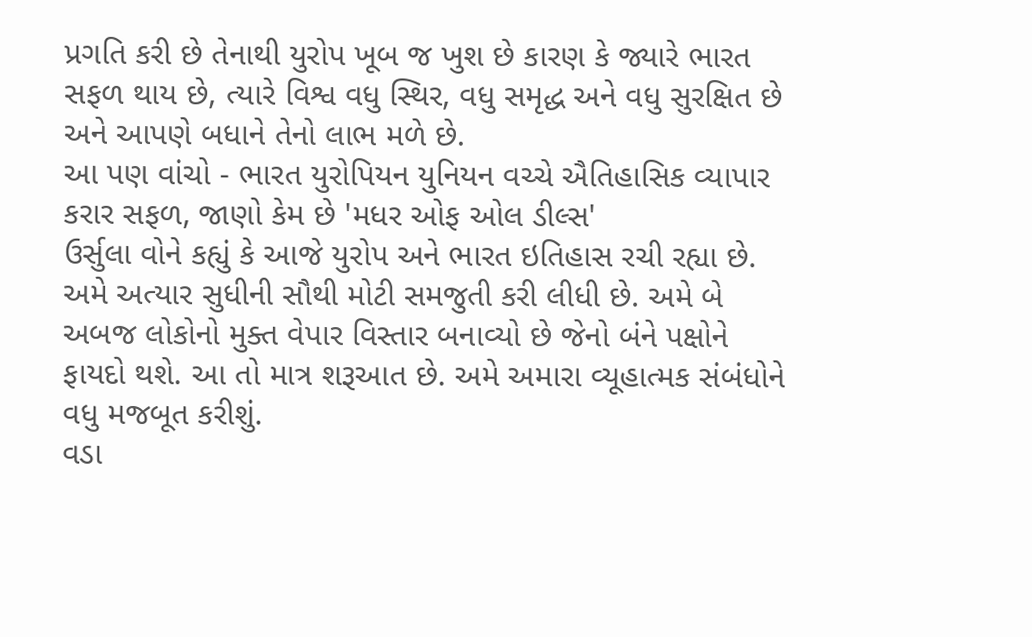પ્રગતિ કરી છે તેનાથી યુરોપ ખૂબ જ ખુશ છે કારણ કે જ્યારે ભારત સફળ થાય છે, ત્યારે વિશ્વ વધુ સ્થિર, વધુ સમૃદ્ધ અને વધુ સુરક્ષિત છે અને આપણે બધાને તેનો લાભ મળે છે.
આ પણ વાંચો - ભારત યુરોપિયન યુનિયન વચ્ચે ઐતિહાસિક વ્યાપાર કરાર સફળ, જાણો કેમ છે 'મધર ઓફ ઓલ ડીલ્સ'
ઉર્સુલા વોને કહ્યું કે આજે યુરોપ અને ભારત ઇતિહાસ રચી રહ્યા છે. અમે અત્યાર સુધીની સૌથી મોટી સમજુતી કરી લીધી છે. અમે બે અબજ લોકોનો મુક્ત વેપાર વિસ્તાર બનાવ્યો છે જેનો બંને પક્ષોને ફાયદો થશે. આ તો માત્ર શરૂઆત છે. અમે અમારા વ્યૂહાત્મક સંબંધોને વધુ મજબૂત કરીશું.
વડા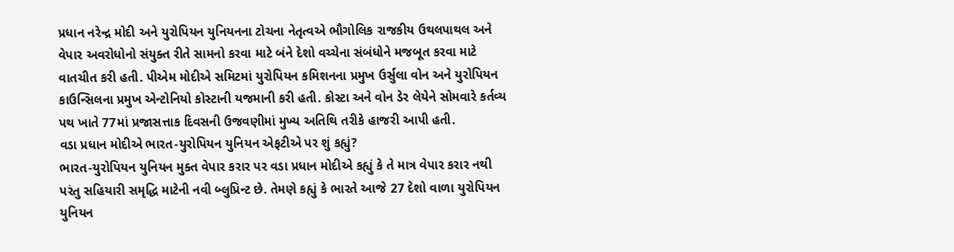પ્રધાન નરેન્દ્ર મોદી અને યુરોપિયન યુનિયનના ટોચના નેતૃત્વએ ભૌગોલિક રાજકીય ઉથલપાથલ અને વેપાર અવરોધોનો સંયુક્ત રીતે સામનો કરવા માટે બંને દેશો વચ્ચેના સંબંધોને મજબૂત કરવા માટે વાતચીત કરી હતી. પીએમ મોદીએ સમિટમાં યુરોપિયન કમિશનના પ્રમુખ ઉર્સુલા વોન અને યુરોપિયન કાઉન્સિલના પ્રમુખ એન્ટોનિયો કોસ્ટાની યજમાની કરી હતી. કોસ્ટા અને વોન ડેર લેયેને સોમવારે કર્તવ્ય પથ ખાતે 77માં પ્રજાસત્તાક દિવસની ઉજવણીમાં મુખ્ય અતિથિ તરીકે હાજરી આપી હતી.
વડા પ્રધાન મોદીએ ભારત-યુરોપિયન યુનિયન એફટીએ પર શું કહ્યું?
ભારત-યુરોપિયન યુનિયન મુક્ત વેપાર કરાર પર વડા પ્રધાન મોદીએ કહ્યું કે તે માત્ર વેપાર કરાર નથી પરંતુ સહિયારી સમૃદ્ધિ માટેની નવી બ્લુપ્રિન્ટ છે. તેમણે કહ્યું કે ભારતે આજે 27 દેશો વાળા યુરોપિયન યુનિયન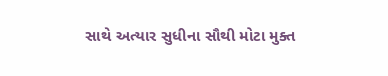સાથે અત્યાર સુધીના સૌથી મોટા મુક્ત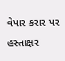વેપાર કરાર પર હસ્તાક્ષર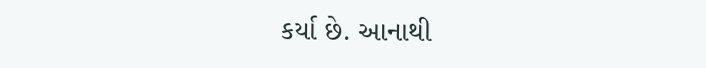કર્યા છે. આનાથી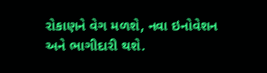રોકાણને વેગ મળશે, નવા ઇનોવેશન અને ભાગીદારી થશે.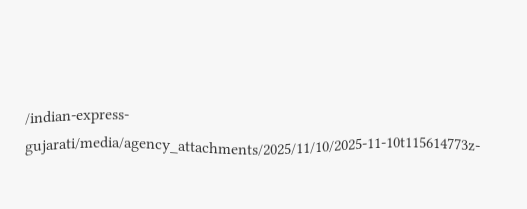/indian-express-gujarati/media/agency_attachments/2025/11/10/2025-11-10t115614773z-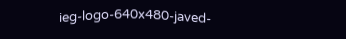ieg-logo-640x480-javed-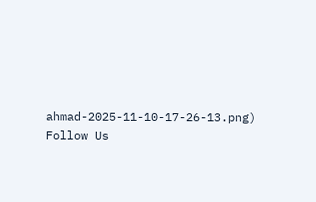ahmad-2025-11-10-17-26-13.png)
Follow Us